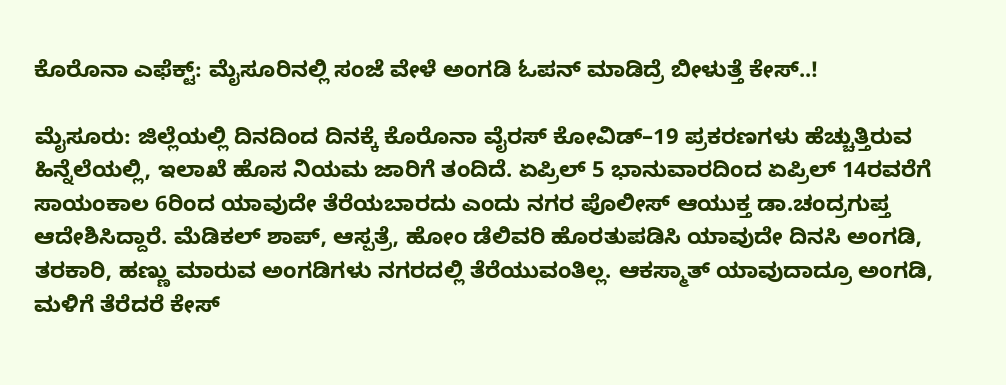ಕೊರೊನಾ ಎಫೆಕ್ಟ್‌: ಮೈಸೂರಿನಲ್ಲಿ ಸಂಜೆ ವೇಳೆ ಅಂಗಡಿ ಓಪನ್‌ ಮಾಡಿದ್ರೆ ಬೀಳುತ್ತೆ ಕೇಸ್‌..!

ಮೈಸೂರು: ಜಿಲ್ಲೆಯಲ್ಲಿ ದಿನದಿಂದ ದಿನಕ್ಕೆ ಕೊರೊನಾ ವೈರಸ್ ಕೋವಿಡ್‌–19 ಪ್ರಕರಣಗಳು ಹೆಚ್ಚುತ್ತಿರುವ ಹಿನ್ನೆಲೆಯಲ್ಲಿ, ಇಲಾಖೆ ಹೊಸ ನಿಯಮ ಜಾರಿಗೆ ತಂದಿದೆ. ಏಪ್ರಿಲ್ 5 ಭಾನುವಾರದಿಂದ ಏಪ್ರಿಲ್ 14ರವರೆಗೆ ಸಾಯಂಕಾಲ 6ರಿಂದ ಯಾವುದೇ ತೆರೆಯಬಾರದು ಎಂದು ನಗರ ಪೊಲೀಸ್ ಆಯುಕ್ತ ಡಾ.ಚಂದ್ರಗುಪ್ತ ಆದೇಶಿಸಿದ್ದಾರೆ. ಮೆಡಿಕಲ್‌ ಶಾಪ್‌, ಆಸ್ಪತ್ರೆ, ಹೋಂ ಡೆಲಿವರಿ ಹೊರತುಪಡಿಸಿ ಯಾವುದೇ ದಿನಸಿ ಅಂಗಡಿ, ತರಕಾರಿ, ಹಣ್ಣು ಮಾರುವ ಅಂಗಡಿಗಳು ನಗರದಲ್ಲಿ ತೆರೆಯುವಂತಿಲ್ಲ. ಆಕಸ್ಮಾತ್‌ ಯಾವುದಾದ್ರೂ ಅಂಗಡಿ, ಮಳಿಗೆ ತೆರೆದರೆ ಕೇಸ್‌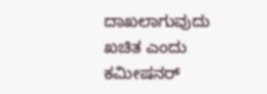ದಾಖಲಾಗುವುದು ಖಚಿತ ಎಂದು ಕಮೀಷನರ್‌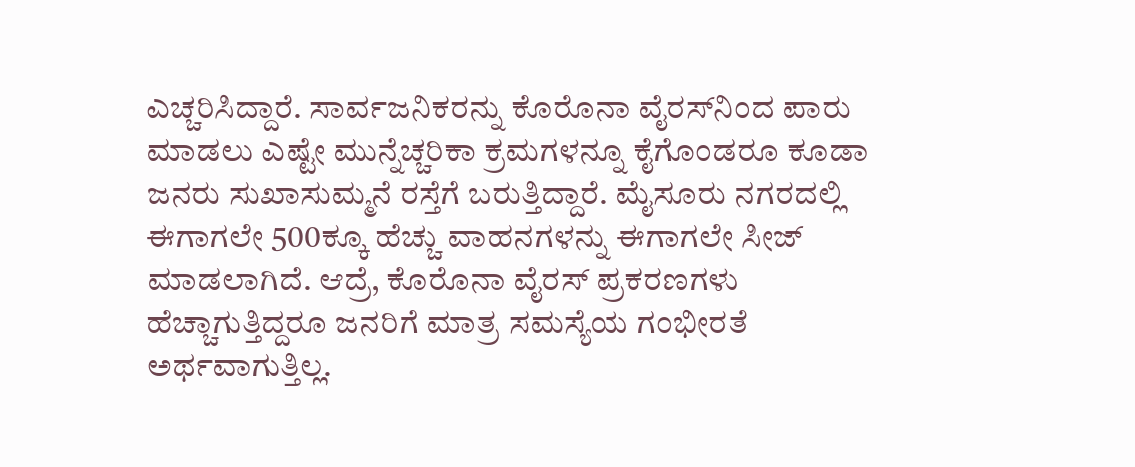ಎಚ್ಚರಿಸಿದ್ದಾರೆ. ಸಾರ್ವಜನಿಕರನ್ನು ಕೊರೊನಾ ವೈರಸ್‌ನಿಂದ ಪಾರು ಮಾಡಲು ಎಷ್ಟೇ ಮುನ್ನೆಚ್ಚರಿಕಾ ಕ್ರಮಗಳನ್ನೂ ಕೈಗೊಂಡರೂ ಕೂಡಾ ಜನರು ಸುಖಾಸುಮ್ಮನೆ ರಸ್ತೆಗೆ ಬರುತ್ತಿದ್ದಾರೆ. ಮೈಸೂರು ನಗರದಲ್ಲಿ ಈಗಾಗಲೇ 500ಕ್ಕೂ ಹೆಚ್ಚು ವಾಹನಗಳನ್ನು ಈಗಾಗಲೇ ಸೀಜ್‌ ಮಾಡಲಾಗಿದೆ. ಆದ್ರೆ, ಕೊರೊನಾ ವೈರಸ್ ಪ್ರಕರಣಗಳು ಹೆಚ್ಚಾಗುತ್ತಿದ್ದರೂ ಜನರಿಗೆ ಮಾತ್ರ ಸಮಸ್ಯೆಯ ಗಂಭೀರತೆ ಅರ್ಥವಾಗುತ್ತಿಲ್ಲ.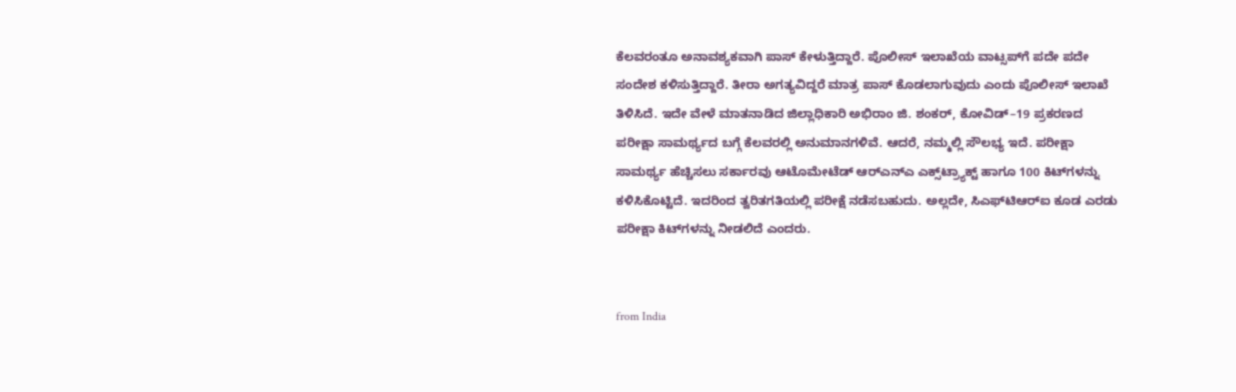ಕೆಲವರಂತೂ ಅನಾವಶ್ಯಕವಾಗಿ ಪಾಸ್‌ ಕೇಳುತ್ತಿದ್ದಾರೆ. ಪೊಲೀಸ್‌ ಇಲಾಖೆಯ ವಾಟ್ಸಪ್‌ಗೆ ಪದೇ ಪದೇ ಸಂದೇಶ ಕಳಿಸುತ್ತಿದ್ದಾರೆ. ತೀರಾ ಅಗತ್ಯವಿದ್ದರೆ ಮಾತ್ರ ಪಾಸ್‌ ಕೊಡಲಾಗುವುದು ಎಂದು ಪೊಲೀಸ್ ಇಲಾಖೆ ತಿಳಿಸಿದೆ. ಇದೇ ವೇಳೆ ಮಾತನಾಡಿದ ಜಿಲ್ಲಾಧಿಕಾರಿ ಅಭಿರಾಂ ಜಿ. ಶಂಕರ್‌, ಕೋವಿಡ್‌–19 ಪ್ರಕರಣದ ಪರೀಕ್ಷಾ ಸಾಮರ್ಥ್ಯದ ಬಗ್ಗೆ ಕೆಲವರಲ್ಲಿ ಅನುಮಾನಗಳಿವೆ. ಆದರೆ, ನಮ್ಮಲ್ಲಿ ಸೌಲಭ್ಯ ಇದೆ. ಪರೀಕ್ಷಾ ಸಾಮರ್ಥ್ಯ ಹೆಚ್ಚಿಸಲು ಸರ್ಕಾರವು ಆಟೊಮೇಟೆಡ್‌ ಆರ್‌ಎನ್‌ಎ ಎಕ್ಸ್‌ಟ್ರ್ಯಾಕ್ಟ್‌ ಹಾಗೂ 100 ಕಿಟ್‌ಗಳನ್ನು ಕಳಿಸಿಕೊಟ್ಟಿದೆ. ಇದರಿಂದ ತ್ವರಿತಗತಿಯಲ್ಲಿ ಪರೀಕ್ಷೆ ನಡೆಸಬಹುದು. ಅಲ್ಲದೇ, ಸಿಎಫ್‌ಟಿಆರ್‌ಐ ಕೂಡ ಎರಡು ಪರೀಕ್ಷಾ ಕಿಟ್‌ಗಳನ್ನು ನೀಡಲಿದೆ ಎಂದರು.


from India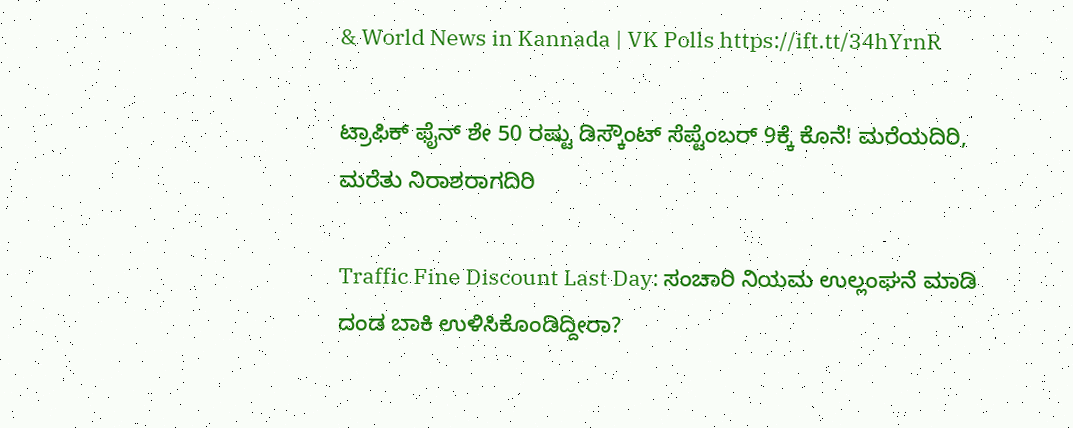& World News in Kannada | VK Polls https://ift.tt/34hYrnR

ಟ್ರಾಫಿಕ್‌ ಫೈನ್‌ ಶೇ 50 ರಷ್ಟು ಡಿಸ್ಕೌಂಟ್‌ ಸೆಪ್ಟೆಂಬರ್‌ 9ಕ್ಕೆ ಕೊನೆ! ಮರೆಯದಿರಿ, ಮರೆತು ನಿರಾಶರಾಗದಿರಿ

Traffic Fine Discount Last Day: ಸಂಚಾರಿ ನಿಯಮ ಉಲ್ಲಂಘನೆ ಮಾಡಿ ದಂಡ ಬಾಕಿ ಉಳಿಸಿಕೊಂಡಿದ್ದೀರಾ?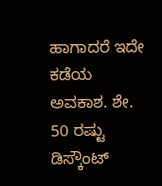ಹಾಗಾದರೆ ಇದೇ ಕಡೆಯ ಅವಕಾಶ. ಶೇ. 50 ರಷ್ಟು ಡಿಸ್ಕೌಂಟ್‌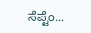ಸೆಪ್ಟೆಂ...